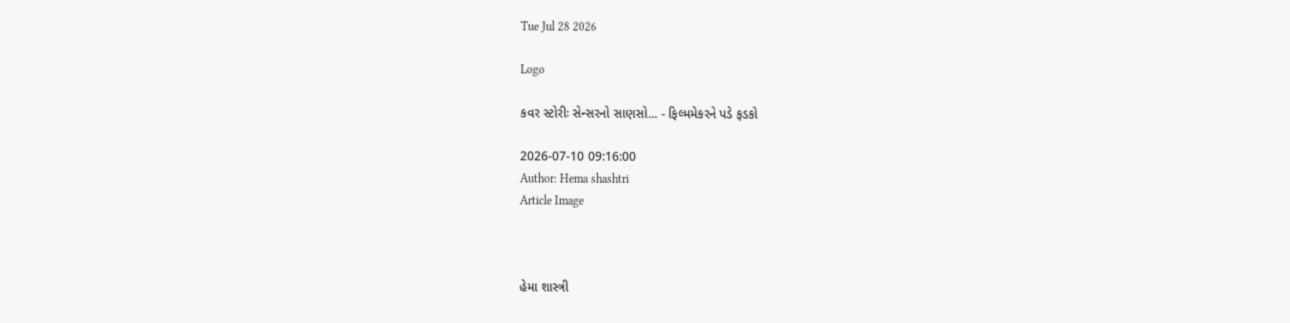Tue Jul 28 2026

Logo

કવર સ્ટોરીઃ સેન્સરનો સાણસો... - ફિલ્મમેકરને પડે ફડકો

2026-07-10 09:16:00
Author: Hema shashtri
Article Image



હેમા શાસ્ત્રી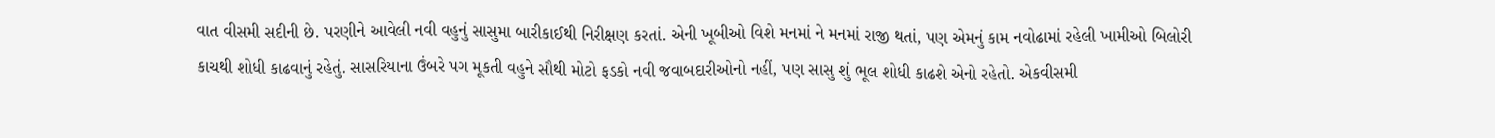વાત વીસમી સદીની છે. પરણીને આવેલી નવી વહુનું સાસુમા બારીકાઈથી નિરીક્ષણ કરતાં. એની ખૂબીઓ વિશે મનમાં ને મનમાં રાજી થતાં, પણ એમનું કામ નવોઢામાં રહેલી ખામીઓ બિલોરી કાચથી શોધી કાઢવાનું રહેતું. સાસરિયાના ઉંબરે પગ મૂકતી વહુને સૌથી મોટો ફડકો નવી જવાબદારીઓનો નહીં, પણ સાસુ શું ભૂલ શોધી કાઢશે એનો રહેતો. એકવીસમી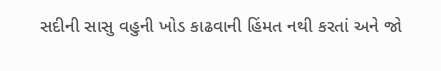સદીની સાસુ વહુની ખોડ કાઢવાની હિંમત નથી કરતાં અને જો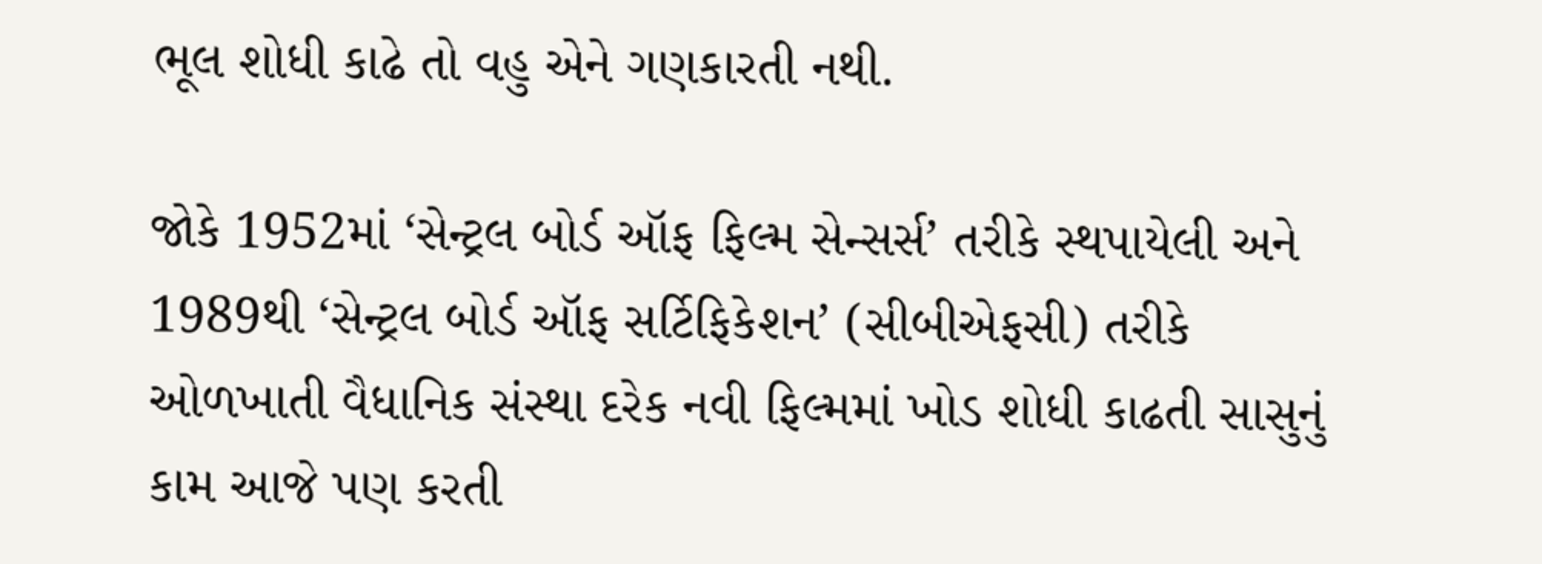ભૂલ શોધી કાઢે તો વહુ એને ગણકારતી નથી.

જોકે 1952માં ‘સેન્ટ્રલ બોર્ડ ઑફ ફિલ્મ સેન્સર્સ’ તરીકે સ્થપાયેલી અને 1989થી ‘સેન્ટ્રલ બોર્ડ ઑફ સર્ટિફિકેશન’ (સીબીએફસી) તરીકે ઓળખાતી વૈધાનિક સંસ્થા દરેક નવી ફિલ્મમાં ખોડ શોધી કાઢતી સાસુનું કામ આજે પણ કરતી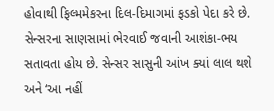હોવાથી ફિલ્મમેકરના દિલ-દિમાગમાં ફડકો પેદા કરે છે. સેન્સરના સાણસામાં ભેરવાઈ જવાની આશંકા-ભય સતાવતા હોય છે. સેન્સર સાસુની આંખ ક્યાં લાલ થશે અને ‘આ નહીં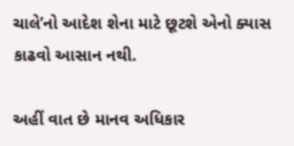ચાલે’નો આદેશ શેના માટે છૂટશે એનો ક્યાસ કાઢવો આસાન નથી.

અહીં વાત છે માનવ અધિકાર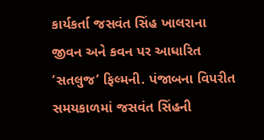કાર્યકર્તા જસવંત સિંહ ખાલરાના જીવન અને કવન પર આધારિત ‘સતલુજ’ ફિલ્મની. પંજાબના વિપરીત સમયકાળમાં જસવંત સિંહની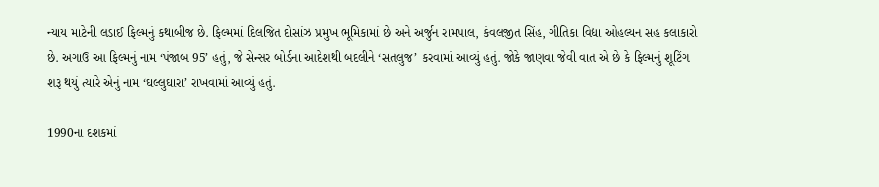ન્યાય માટેની લડાઈ ફિલ્મનું કથાબીજ છે. ફિલ્મમાં દિલજિત દોસાંઝ પ્રમુખ ભૂમિકામાં છે અને અર્જુન રામપાલ, કંવલજીત સિંહ, ગીતિકા વિદ્યા ઓહલ્યન સહ કલાકારો છે. અગાઉ આ ફિલ્મનું નામ ‘પંજાબ 95’ હતું, જે સેન્સર બોર્ડના આદેશથી બદલીને ‘સતલુજ’ કરવામાં આવ્યું હતું. જોકે જાણવા જેવી વાત એ છે કે ફિલ્મનું શૂટિંગ શરૂ થયું ત્યારે એનું નામ ‘ઘલ્લુઘારા’ રાખવામાં આવ્યું હતું.

1990ના દશકમાં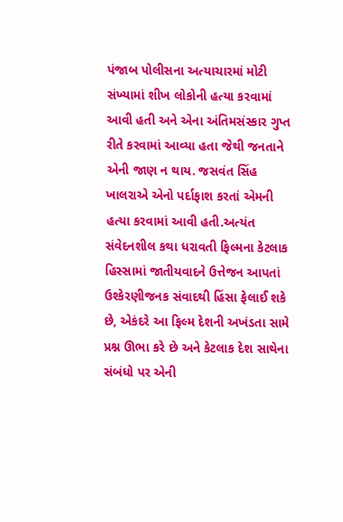પંજાબ પોલીસના અત્યાચારમાં મોટી સંખ્યામાં શીખ લોકોની હત્યા કરવામાં આવી હતી અને એના અંતિમસંસ્કાર ગુપ્ત રીતે કરવામાં આવ્યા હતા જેથી જનતાને એની જાણ ન થાય. જસવંત સિંહ ખાલરાએ એનો પર્દાફાશ કરતાં એમની હત્યા કરવામાં આવી હતી.અત્યંત સંવેદનશીલ કથા ધરાવતી ફિલ્મના કેટલાક હિસ્સામાં જાતીયવાદને ઉત્તેજન આપતાં ઉશ્કેરણીજનક સંવાદથી હિંસા ફેલાઈ શકે છે, એકંદરે આ ફિલ્મ દેશની અખંડતા સામે પ્રશ્ન ઊભા કરે છે અને કેટલાક દેશ સાથેના સંબંધો પર એની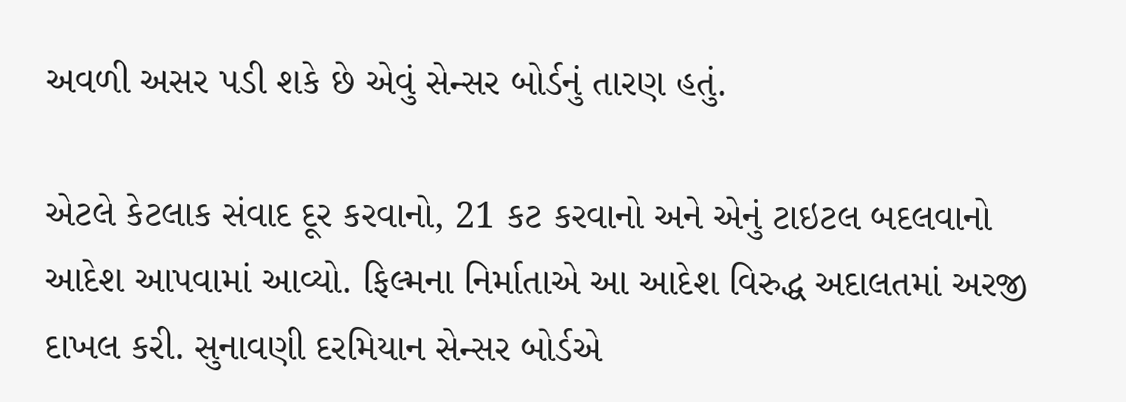અવળી અસર પડી શકે છે એવું સેન્સર બોર્ડનું તારણ હતું.

એટલે કેટલાક સંવાદ દૂર કરવાનો, 21 કટ કરવાનો અને એનું ટાઇટલ બદલવાનો આદેશ આપવામાં આવ્યો. ફિલ્મના નિર્માતાએ આ આદેશ વિરુદ્ધ અદાલતમાં અરજી દાખલ કરી. સુનાવણી દરમિયાન સેન્સર બોર્ડએ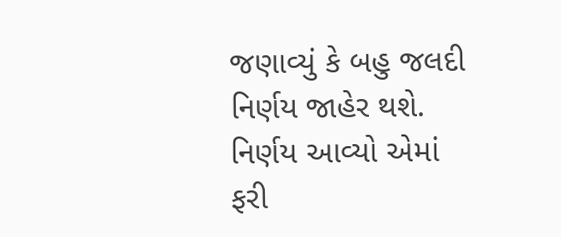જણાવ્યું કે બહુ જલદી નિર્ણય જાહેર થશે. નિર્ણય આવ્યો એમાં ફરી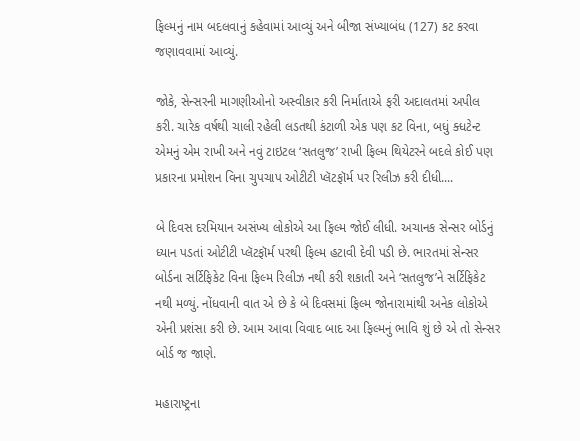ફિલ્મનું નામ બદલવાનું કહેવામાં આવ્યું અને બીજા સંખ્યાબંધ (127) કટ કરવા જણાવવામાં આવ્યું.

જોકે, સેન્સરની માગણીઓનો અસ્વીકાર કરી નિર્માતાએ ફરી અદાલતમાં અપીલ કરી. ચારેક વર્ષથી ચાલી રહેલી લડતથી કંટાળી એક પણ કટ વિના, બધું ક્ધટેન્ટ એમનું એમ રાખી અને નવું ટાઇટલ ‘સતલુજ’ રાખી ફિલ્મ થિયેટરને બદલે કોઈ પણ પ્રકારના પ્રમોશન વિના ચુપચાપ ઓટીટી પ્લૅટફૉર્મ પર રિલીઝ કરી દીધી....

બે દિવસ દરમિયાન અસંખ્ય લોકોએ આ ફિલ્મ જોઈ લીધી. અચાનક સેન્સર બોર્ડનું ધ્યાન પડતાં ઓટીટી પ્લૅટફૉર્મ પરથી ફિલ્મ હટાવી દેવી પડી છે. ભારતમાં સેન્સર બોર્ડના સર્ટિફિકેટ વિના ફિલ્મ રિલીઝ નથી કરી શકાતી અને ‘સતલુજ’ને સર્ટિફિકેટ નથી મળ્યું. નોંધવાની વાત એ છે કે બે દિવસમાં ફિલ્મ જોનારામાંથી અનેક લોકોએ એની પ્રશંસા કરી છે. આમ આવા વિવાદ બાદ આ ફિલ્મનું ભાવિ શું છે એ તો સેન્સર બોર્ડ જ જાણે.

મહારાષ્ટ્રના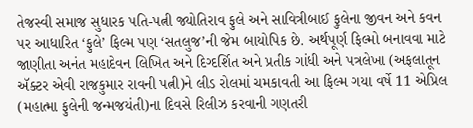તેજસ્વી સમાજ સુધારક પતિ-પત્ની જ્યોતિરાવ ફુલે અને સાવિત્રીબાઈ ફુલેના જીવન અને કવન પર આધારિત ‘ફુલે’ ફિલ્મ પણ ‘સતલુજ’ની જેમ બાયોપિક છે. અર્થપૂર્ણ ફિલ્મો બનાવવા માટે જાણીતા અનંત મહાદેવન લિખિત અને દિગ્દર્શિત અને પ્રતીક ગાંધી અને પત્રલેખા (અફલાતૂન ઍક્ટર એવી રાજકુમાર રાવની પત્ની)ને લીડ રોલમાં ચમકાવતી આ ફિલ્મ ગયા વર્ષે 11 એપ્રિલ (મહાત્મા ફુલેની જન્મજયંતી)ના દિવસે રિલીઝ કરવાની ગણતરી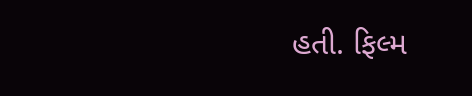હતી. ફિલ્મ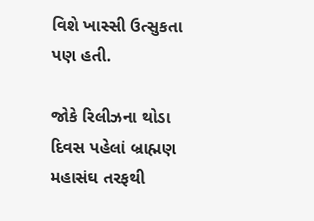વિશે ખાસ્સી ઉત્સુકતા પણ હતી.

જોકે રિલીઝના થોડા દિવસ પહેલાં બ્રાહ્મણ મહાસંઘ તરફથી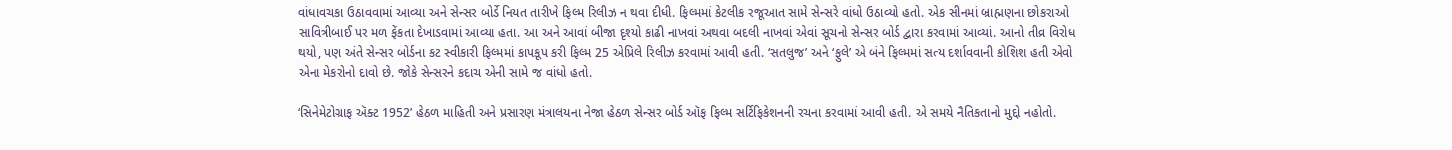વાંધાવચકા ઉઠાવવામાં આવ્યા અને સેન્સર બોર્ડે નિયત તારીખે ફિલ્મ રિલીઝ ન થવા દીધી. ફિલ્મમાં કેટલીક રજૂઆત સામે સેન્સરે વાંધો ઉઠાવ્યો હતો. એક સીનમાં બ્રાહ્મણના છોકરાઓ સાવિત્રીબાઈ પર મળ ફેંકતા દેખાડવામાં આવ્યા હતા. આ અને આવાં બીજા દૃશ્યો કાઢી નાખવાં અથવા બદલી નાખવાં એવાં સૂચનો સેન્સર બોર્ડ દ્વારા કરવામાં આવ્યાં. આનો તીવ્ર વિરોધ થયો, પણ અંતે સેન્સર બોર્ડના કટ સ્વીકારી ફિલ્મમાં કાપકૂપ કરી ફિલ્મ 25 એપ્રિલે રિલીઝ કરવામાં આવી હતી. ‘સતલુજ’ અને ‘ફુલે’ એ બંને ફિલ્મમાં સત્ય દર્શાવવાની કોશિશ હતી એવો એના મેકરોનો દાવો છે. જોકે સેન્સરને કદાચ એની સામે જ વાંધો હતો.

‘સિનેમેટોગ્રાફ ઍક્ટ 1952’ હેઠળ માહિતી અને પ્રસારણ મંત્રાલયના નેજા હેઠળ સેન્સર બોર્ડ ઑફ ફિલ્મ સર્ટિફિકેશનની રચના કરવામાં આવી હતી. એ સમયે નૈતિકતાનો મુદ્દો નહોતો.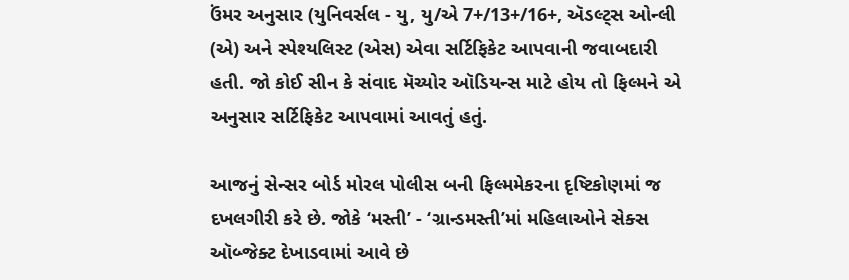ઉંમર અનુસાર (યુનિવર્સલ - યુ, યુ/એ 7+/13+/16+, ઍડલ્ટ્સ ઓન્લી (એ) અને સ્પેશ્યલિસ્ટ (એસ) એવા સર્ટિફિકેટ આપવાની જવાબદારી હતી. જો કોઈ સીન કે સંવાદ મૅચ્યોર ઑડિયન્સ માટે હોય તો ફિલ્મને એ અનુસાર સર્ટિફિકેટ આપવામાં આવતું હતું.

આજનું સેન્સર બોર્ડ મોરલ પોલીસ બની ફિલ્મમેકરના દૃષ્ટિકોણમાં જ દખલગીરી કરે છે. જોકે ‘મસ્તી’ - ‘ગ્રાન્ડમસ્તી’માં મહિલાઓને સેક્સ ઑબ્જેક્ટ દેખાડવામાં આવે છે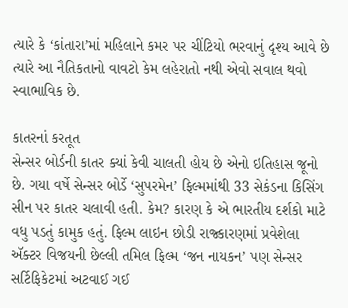ત્યારે કે ‘કાંતારા’માં મહિલાને કમર પર ચીંટિયો ભરવાનું દૃશ્ય આવે છે ત્યારે આ નૈતિકતાનો વાવટો કેમ લહેરાતો નથી એવો સવાલ થવો સ્વાભાવિક છે.

કાતરનાં કરતૂત
સેન્સર બોર્ડની કાતર ક્યાં કેવી ચાલતી હોય છે એનો ઇતિહાસ જૂનો છે. ગયા વર્ષે સેન્સર બોર્ડે ‘સુપરમેન’ ફિલ્મમાંથી 33 સેકંડના કિસિંગ સીન પર કાતર ચલાવી હતી. કેમ? કારણ કે એ ભારતીય દર્શકો માટે વધુ પડતું કામુક હતું. ફિલ્મ લાઇન છોડી રાજ્કારણમાં પ્રવેશેલા ઍક્ટર વિજયની છેલ્લી તમિલ ફિલ્મ ‘જન નાયકન’ પણ સેન્સર સર્ટિફિકેટમાં અટવાઈ ગઈ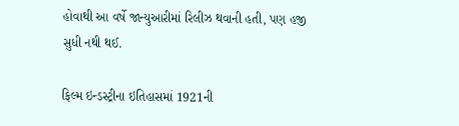હોવાથી આ વર્ષે જાન્યુઆરીમાં રિલીઝ થવાની હતી, પણ હજી સુધી નથી થઈ.

ફિલ્મ ઇન્ડસ્ટ્રીના ઇતિહાસમાં 1921ની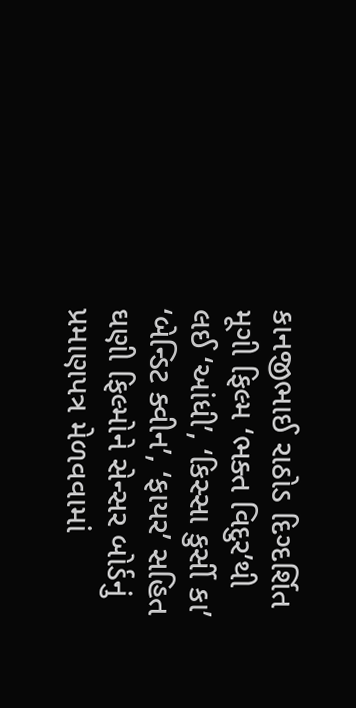કાનજીભાઈ રાઠોડ દિગ્દર્શિત મૂગી ફિલ્મ ‘ભક્ત વિદુર’થી લઈ ‘આંધી’, ‘કિસ્સા કુર્સી કા’ ‘બેન્ડિટ ક્વીન’, ‘ફાયર’ સહિત ઘણી ફિલ્મોને સેન્સર બોર્ડનું પ્રમાણપત્ર મેળવવામાં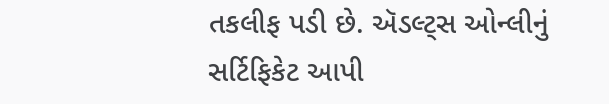તકલીફ પડી છે. ઍડલ્ટ્સ ઓન્લીનું સર્ટિફિકેટ આપી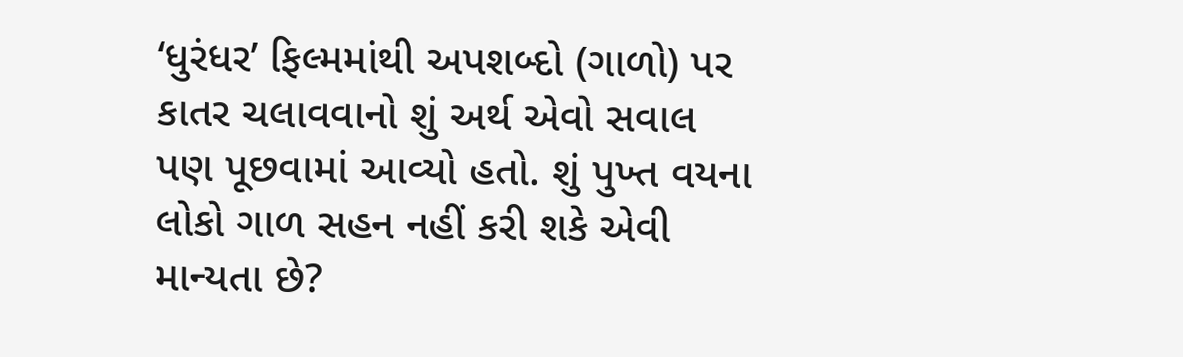‘ધુરંધર’ ફિલ્મમાંથી અપશબ્દો (ગાળો) પર કાતર ચલાવવાનો શું અર્થ એવો સવાલ પણ પૂછવામાં આવ્યો હતો. શું પુખ્ત વયના લોકો ગાળ સહન નહીં કરી શકે એવી માન્યતા છે?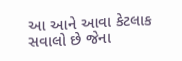આ આને આવા કેટલાક સવાલો છે જેના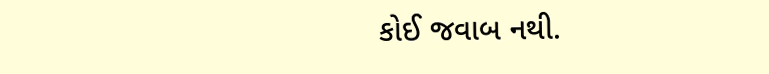કોઈ જવાબ નથી.